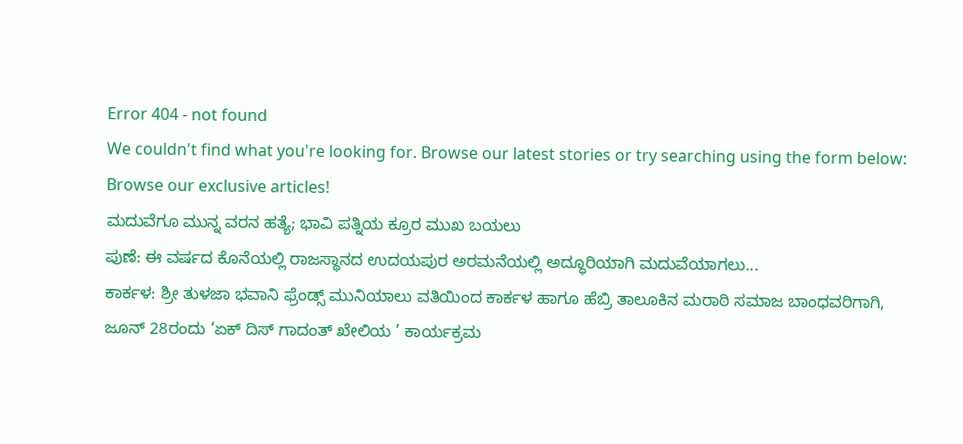Error 404 - not found
We couldn't find what you're looking for. Browse our latest stories or try searching using the form below:
Browse our exclusive articles!
ಮದುವೆಗೂ ಮುನ್ನ ವರನ ಹತ್ಯೆ; ಭಾವಿ ಪತ್ನಿಯ ಕ್ರೂರ ಮುಖ ಬಯಲು
ಪುಣೆ: ಈ ವರ್ಷದ ಕೊನೆಯಲ್ಲಿ ರಾಜಸ್ಥಾನದ ಉದಯಪುರ ಅರಮನೆಯಲ್ಲಿ ಅದ್ಧೂರಿಯಾಗಿ ಮದುವೆಯಾಗಲು...
ಕಾರ್ಕಳ: ಶ್ರೀ ತುಳಜಾ ಭವಾನಿ ಫ್ರೆಂಡ್ಸ್ ಮುನಿಯಾಲು ವತಿಯಿಂದ ಕಾರ್ಕಳ ಹಾಗೂ ಹೆಬ್ರಿ ತಾಲೂಕಿನ ಮರಾಠಿ ಸಮಾಜ ಬಾಂಧವರಿಗಾಗಿ,
ಜೂನ್ 28ರಂದು ‘ಏಕ್ ದಿಸ್ ಗಾದಂತ್ ಖೇಲಿಯ ’ ಕಾರ್ಯಕ್ರಮ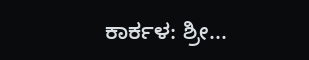ಕಾರ್ಕಳ: ಶ್ರೀ...